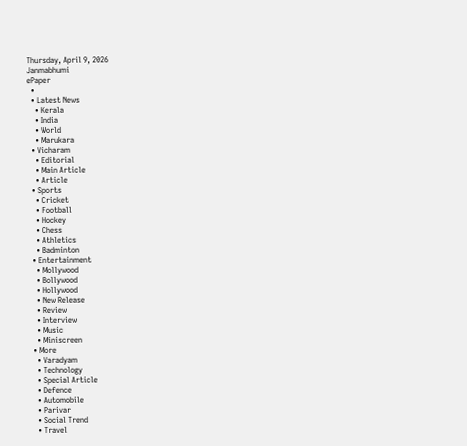Thursday, April 9, 2026
Janmabhumi
ePaper
  •
  • Latest News
    • Kerala
    • India
    • World
    • Marukara
  • Vicharam
    • Editorial
    • Main Article
    • Article
  • Sports
    • Cricket
    • Football
    • Hockey
    • Chess
    • Athletics
    • Badminton
  • Entertainment
    • Mollywood
    • Bollywood
    • Hollywood
    • New Release
    • Review
    • Interview
    • Music
    • Miniscreen
  • More
    • Varadyam
    • Technology
    • Special Article
    • Defence
    • Automobile
    • Parivar
    • Social Trend
    • Travel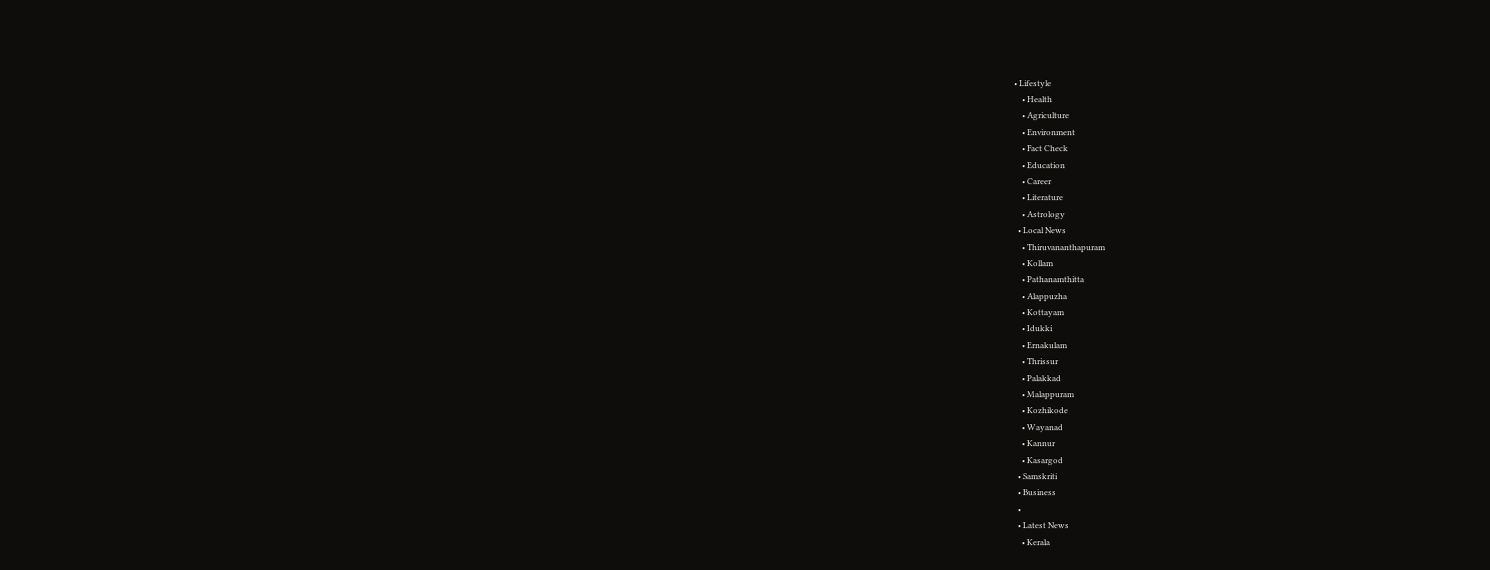• Lifestyle
    • Health
    • Agriculture
    • Environment
    • Fact Check
    • Education
    • Career
    • Literature
    • Astrology
  • Local News
    • Thiruvananthapuram
    • Kollam
    • Pathanamthitta
    • Alappuzha
    • Kottayam
    • Idukki
    • Ernakulam
    • Thrissur
    • Palakkad
    • Malappuram
    • Kozhikode
    • Wayanad
    • Kannur
    • Kasargod
  • Samskriti
  • Business
  •
  • Latest News
    • Kerala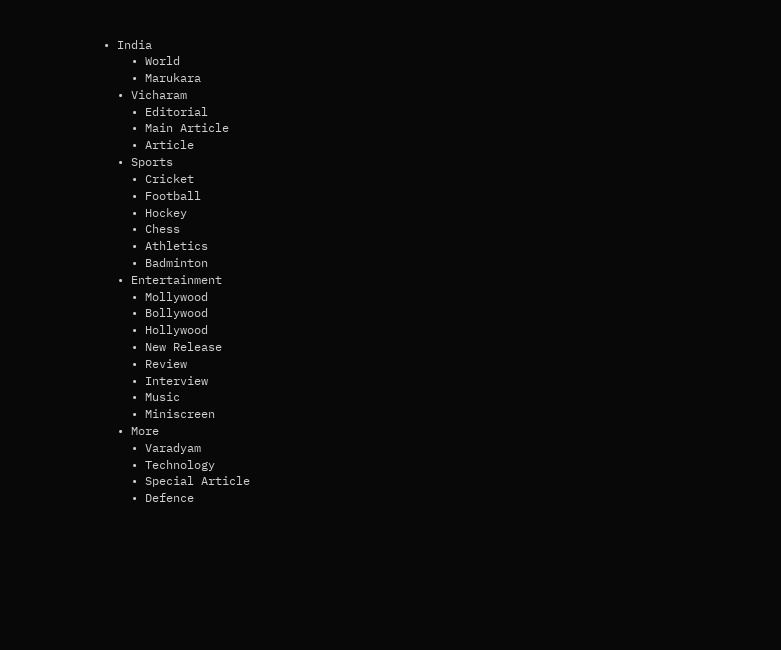• India
    • World
    • Marukara
  • Vicharam
    • Editorial
    • Main Article
    • Article
  • Sports
    • Cricket
    • Football
    • Hockey
    • Chess
    • Athletics
    • Badminton
  • Entertainment
    • Mollywood
    • Bollywood
    • Hollywood
    • New Release
    • Review
    • Interview
    • Music
    • Miniscreen
  • More
    • Varadyam
    • Technology
    • Special Article
    • Defence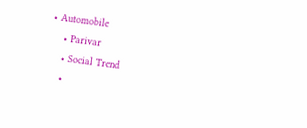• Automobile
    • Parivar
    • Social Trend
    •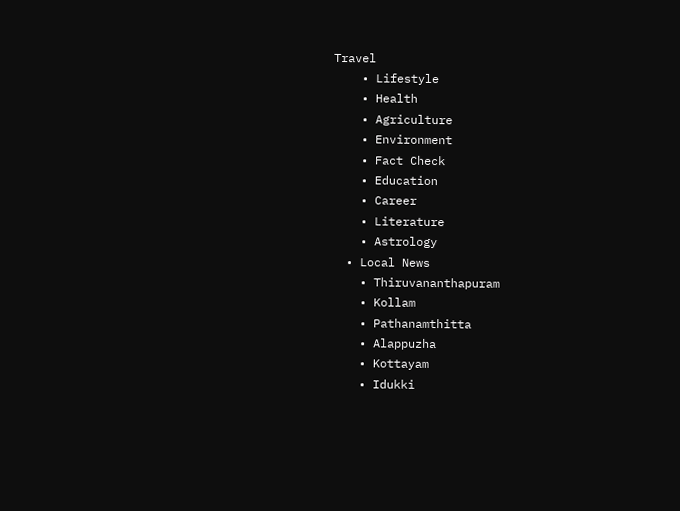Travel
    • Lifestyle
    • Health
    • Agriculture
    • Environment
    • Fact Check
    • Education
    • Career
    • Literature
    • Astrology
  • Local News
    • Thiruvananthapuram
    • Kollam
    • Pathanamthitta
    • Alappuzha
    • Kottayam
    • Idukki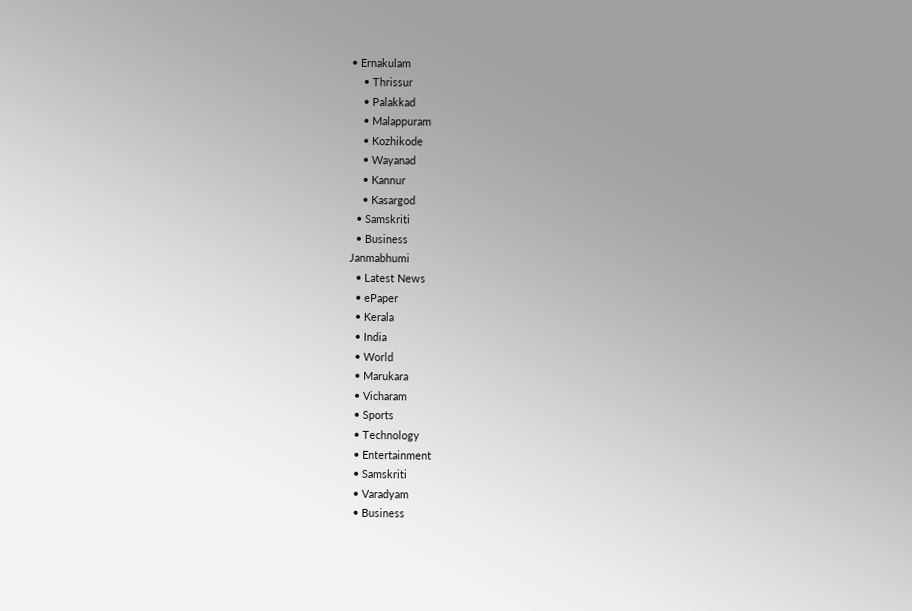• Ernakulam
    • Thrissur
    • Palakkad
    • Malappuram
    • Kozhikode
    • Wayanad
    • Kannur
    • Kasargod
  • Samskriti
  • Business
Janmabhumi
  • Latest News
  • ePaper
  • Kerala
  • India
  • World
  • Marukara
  • Vicharam
  • Sports
  • Technology
  • Entertainment
  • Samskriti
  • Varadyam
  • Business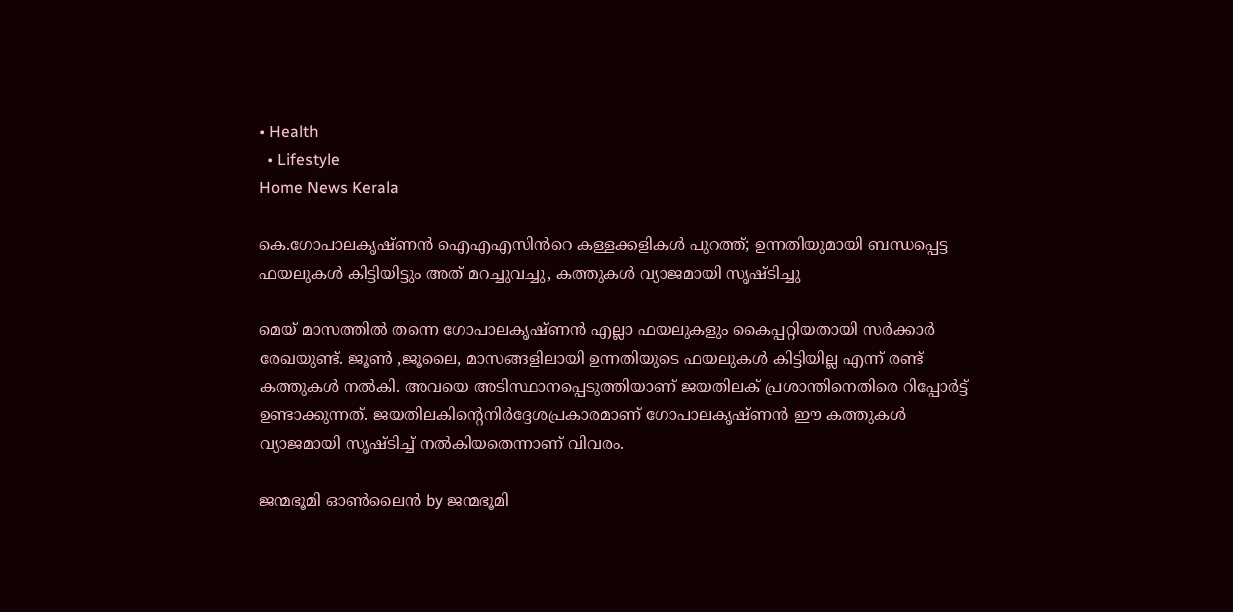• Health
  • Lifestyle
Home News Kerala

കെ.ഗോപാലകൃഷ്ണൻ ഐഎഎസിൻറെ കള്ളക്കളികൾ പുറത്ത്; ഉന്നതിയുമായി ബന്ധപ്പെട്ട ഫയലുകൾ കിട്ടിയിട്ടും അത് മറച്ചുവച്ചു, കത്തുകൾ വ്യാജമായി സൃഷ്ടിച്ചു

മെയ്‌ മാസത്തിൽ തന്നെ ഗോപാലകൃഷ്ണൻ എല്ലാ ഫയലുകളും കൈപ്പറ്റിയതായി സർക്കാർ രേഖയുണ്ട്‌. ജൂൺ ,ജൂലൈ, മാസങ്ങളിലായി ഉന്നതിയുടെ ഫയലുകൾ കിട്ടിയില്ല എന്ന് രണ്ട്‌ കത്തുകൾ നൽകി. അവയെ അടിസ്ഥാനപ്പെടുത്തിയാണ്‌ ജയതിലക്‌ പ്രശാന്തിനെതിരെ റിപ്പോർട്ട്‌ ഉണ്ടാക്കുന്നത്‌. ജയതിലകിന്റെനിർദ്ദേശപ്രകാരമാണ് ഗോപാലകൃഷ്ണൻ ഈ കത്തുകൾ വ്യാജമായി സൃഷ്ടിച്ച് നൽകിയതെന്നാണ്‌ വിവരം.

ജന്മഭൂമി ഓണ്‍ലൈന്‍ by ജന്മഭൂമി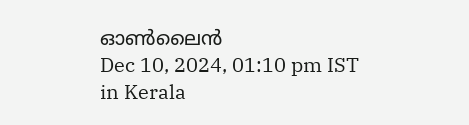ഓണ്‍ലൈന്‍
Dec 10, 2024, 01:10 pm IST
in Kerala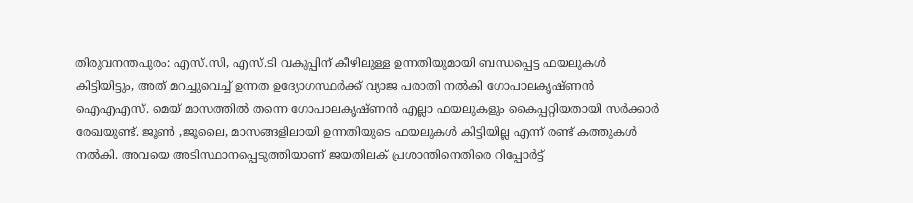തിരുവനന്തപുരം: എസ്.സി, എസ്.ടി വകുപ്പിന് കീഴിലുള്ള ഉന്നതിയുമായി ബന്ധപ്പെട്ട ഫയലുകൾ കിട്ടിയിട്ടും, അത് മറച്ചുവെച്ച് ഉന്നത ഉദ്യോഗസ്ഥർക്ക് വ്യാജ പരാതി നൽകി ഗോപാലകൃഷ്ണൻ ഐഎഎസ്. മെയ്‌ മാസത്തിൽ തന്നെ ഗോപാലകൃഷ്ണൻ എല്ലാ ഫയലുകളും കൈപ്പറ്റിയതായി സർക്കാർ രേഖയുണ്ട്‌. ജൂൺ ,ജൂലൈ, മാസങ്ങളിലായി ഉന്നതിയുടെ ഫയലുകൾ കിട്ടിയില്ല എന്ന് രണ്ട്‌ കത്തുകൾ നൽകി. അവയെ അടിസ്ഥാനപ്പെടുത്തിയാണ്‌ ജയതിലക്‌ പ്രശാന്തിനെതിരെ റിപ്പോർട്ട്‌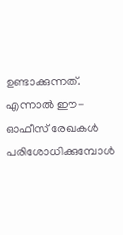ഉണ്ടാക്കുന്നത്‌. എന്നാൽ ഈ-ഓഫീസ്‌ രേഖകൾ പരിശോധിക്കുമ്പോൾ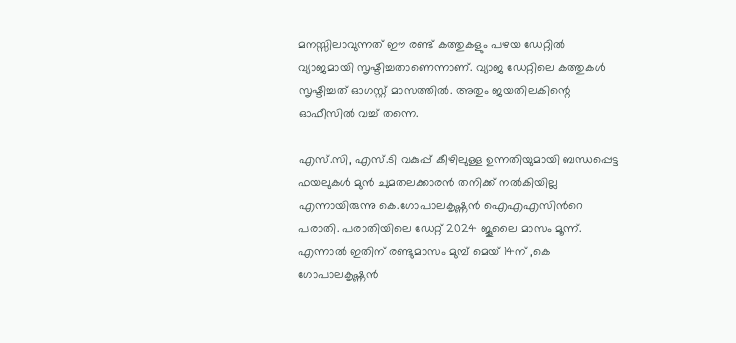മനസ്സിലാവുന്നത്‌ ഈ രണ്ട്‌ കത്തുകളും പഴയ ഡേറ്റിൽ വ്യാജമായി സൃഷ്ടിച്ചതാണെന്നാണ്‌. വ്യാജ ഡേറ്റിലെ കത്തുകൾ സൃഷ്ടിച്ചത്‌ ഓഗസ്റ്റ് മാസത്തിൽ. അതും ജയതിലകിന്റെ ഓഫീസിൽ വച്ച്‌ തന്നെ.

എസ്.സി, എസ്.ടി വകുപ്പ് കീഴിലുള്ള ഉന്നതിയുമായി ബന്ധപ്പെട്ട ഫയലുകൾ മുൻ ചുമതലക്കാരൻ തനിക്ക് നൽകിയില്ല എന്നായിരുന്നു കെ.ഗോപാലകൃഷ്ണൻ ഐഎഎസിൻറെ പരാതി. പരാതിയിലെ ഡേറ്റ്‌ 2024 ജൂലൈ മാസം മൂന്ന്. എന്നാൽ ഇതിന് രണ്ടുമാസം മുമ്പ് മെയ് 14ന് ,കെ ഗോപാലകൃഷ്ണൻ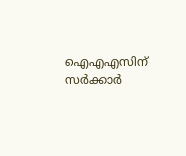ഐഎഎസിന് സർക്കാർ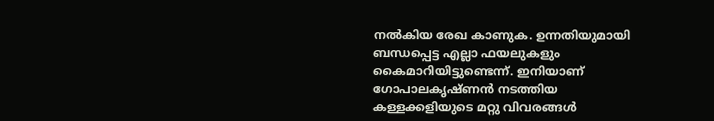നൽകിയ രേഖ കാണുക. ഉന്നതിയുമായി ബന്ധപ്പെട്ട എല്ലാ ഫയലുകളും കൈമാറിയിട്ടുണ്ടെന്ന്. ഇനിയാണ് ഗോപാലകൃഷ്ണൻ നടത്തിയ കള്ളക്കളിയുടെ മറ്റു വിവരങ്ങൾ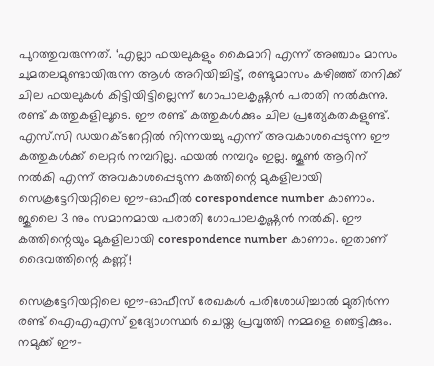പുറത്തുവരുന്നത്. ‘എല്ലാ ഫയലുകളും കൈമാറി എന്ന് അഞ്ചാം മാസം ചുമതലമുണ്ടായിരുന്ന ആൾ അറിയിച്ചിട്ട്, രണ്ടുമാസം കഴിഞ്ഞ് തനിക്ക് ചില ഫയലുകൾ കിട്ടിയിട്ടില്ലെന്ന് ഗോപാലകൃഷ്ണൻ പരാതി നൽകുന്നു. രണ്ട്‌ കത്തുകളിലൂടെ. ഈ രണ്ട്‌ കത്തുകൾക്കും ചില പ്രത്യേകതകളുണ്ട്‌. എസ്.സി ഡയറക്ടറേറ്റിൽ നിന്നയച്ചു എന്ന് അവകാശപ്പെടുന്ന ഈ കത്തുകൾക്ക്‌ ലെറ്റർ നമ്പറില്ല. ഫയൽ നമ്പറും ഇല്ല. ജൂൺ ആറിന് നൽകി എന്ന് അവകാശപ്പെടുന്ന കത്തിന്റെ മുകളിലായി‌ സെക്രട്ടേറിയറ്റിലെ ഈ-ഓഫീൽ corespondence number കാണാം. ജുലൈ 3 നും സമാനമായ പരാതി ഗോപാലകൃഷ്ണൻ നൽകി. ഈ കത്തിന്റെയും മുകളിലായി‌ corespondence number കാണാം. ഇതാണ്‌ ദൈവത്തിന്റെ കണ്ണ്‌!

സെക്രട്ടേറിയറ്റിലെ ഈ-ഓഫീസ്‌ രേഖകൾ പരിശോധിച്ചാൽ മുതിർന്ന രണ്ട്‌ ഐഎഎസ് ഉദ്യോഗസ്ഥർ ചെയ്ത പ്രവൃത്തി നമ്മളെ ഞെട്ടിക്കും. നമുക്ക്‌ ഈ-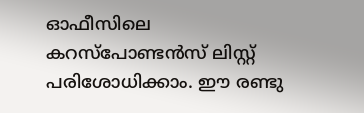ഓഫീസിലെ കറസ്പോണ്ടൻസ്‌ ലിസ്റ്റ്‌ പരിശോധിക്കാം. ഈ രണ്ടു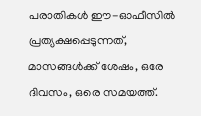പരാതികൾ ഈ-ഓഫീസിൽ പ്രത്യക്ഷപ്പെടുന്നത്‌, മാസങ്ങൾക്ക്‌ ശേഷം, ഒരേ ദിവസം, ഒരെ സമയത്ത്‌.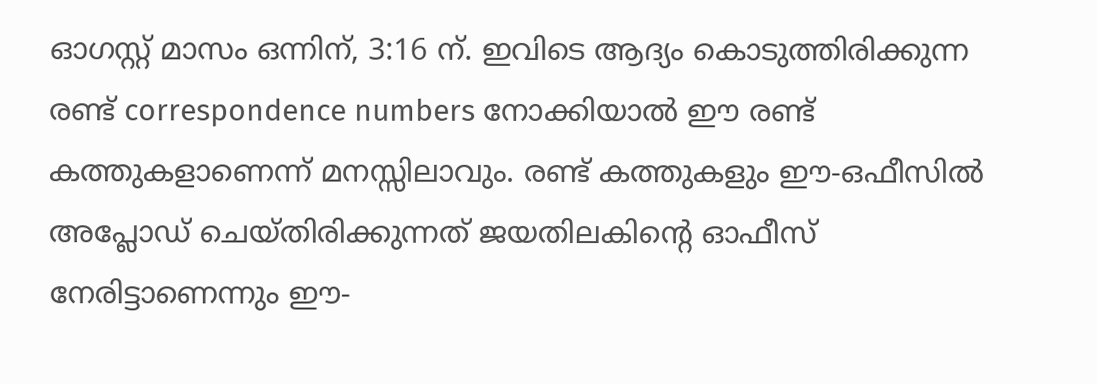ഓഗസ്റ്റ് മാസം ഒന്നിന്, 3:16 ന്‌. ഇവിടെ ആദ്യം കൊടുത്തിരിക്കുന്ന രണ്ട്‌ correspondence numbers നോക്കിയാൽ ഈ രണ്ട്‌ കത്തുകളാണെന്ന് മനസ്സിലാവും. രണ്ട്‌ കത്തുകളും ഈ-ഒഫീസിൽ അപ്ലോഡ്‌ ചെയ്തിരിക്കുന്നത്‌ ജയതിലകിന്റെ ഓഫീസ്‌ നേരിട്ടാണെന്നും ഈ-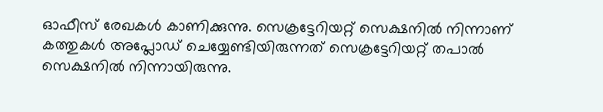ഓഫീസ്‌ രേഖകൾ കാണിക്കുന്നു. സെക്രട്ടേറിയറ്റ്‌ സെക്ഷനിൽ നിന്നാണ്‌ കത്തുകൾ അപ്ലോഡ്‌ ചെയ്യേണ്ടിയിരുന്നത്‌ സെക്രട്ടേറിയറ്റ്‌ തപാൽ സെക്ഷനിൽ നിന്നായിരുന്നു.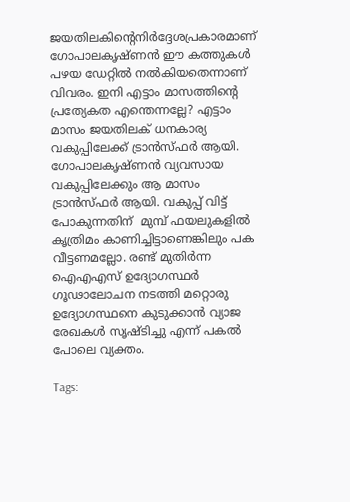ജയതിലകിന്റെനിർദ്ദേശപ്രകാരമാണ് ഗോപാലകൃഷ്ണൻ ഈ കത്തുകൾ പഴയ ഡേറ്റിൽ നൽകിയതെന്നാണ്‌ വിവരം. ഇനി എട്ടാം മാസത്തിന്റെ പ്രത്യേകത എന്തെന്നല്ലേ? എട്ടാം മാസം ജയതിലക്‌ ധനകാര്യ വകുപ്പിലേക്ക്‌ ട്രാൻസ്ഫർ ആയി. ഗോപാലകൃഷ്ണൻ വ്യവസായ വകുപ്പിലേക്കും ആ മാസം ട്രാൻസ്ഫർ ആയി. വകുപ്പ്‌ വിട്ട്‌ പോകുന്നതിന്‌ ‌ മുമ്പ്‌ ഫയലുകളിൽ കൃത്രിമം കാണിച്ചിട്ടാണെങ്കിലും പക വീട്ടണമല്ലോ. രണ്ട്‌ മുതിർന്ന ഐഎഎസ് ഉദ്യോഗസ്ഥർ ഗൂഢാലോചന നടത്തി മറ്റൊരു ഉദ്യോഗസ്ഥനെ കുടുക്കാൻ വ്യാജ രേഖകൾ സൃഷ്ടിച്ചു എന്ന് പകൽ പോലെ വ്യക്തം.

Tags: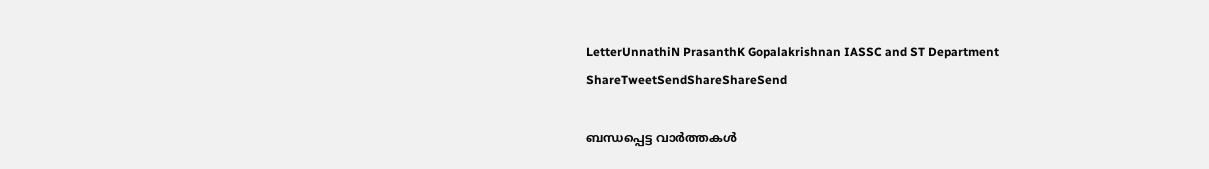LetterUnnathiN PrasanthK Gopalakrishnan IASSC and ST Department
ShareTweetSendShareShareSend

ബന്ധപ്പെട്ട വാര്‍ത്തകള്‍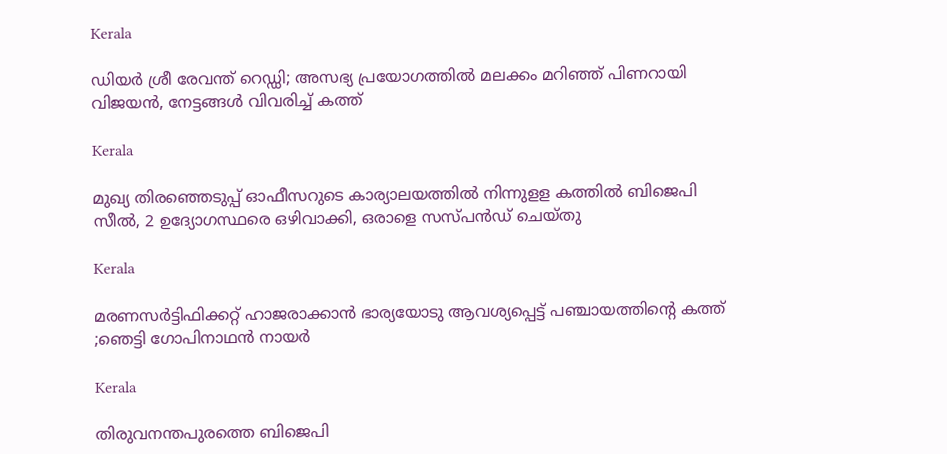Kerala

ഡിയർ ശ്രീ രേവന്ത് റെഡ്ഡി; അസഭ്യ പ്രയോഗത്തിൽ മലക്കം മറിഞ്ഞ് പിണറായി വിജയൻ, നേട്ടങ്ങൾ വിവരിച്ച് കത്ത്

Kerala

മുഖ്യ തിരഞ്ഞെടുപ്പ് ഓഫീസറുടെ കാര്യാലയത്തില്‍ നിന്നുളള കത്തില്‍ ബിജെപി സീല്‍, 2 ഉദ്യോഗസ്ഥരെ ഒഴിവാക്കി, ഒരാളെ സസ്പന്‍ഡ് ചെയ്തു

Kerala

മരണസര്‍ട്ടിഫിക്കറ്റ് ഹാജരാക്കാന്‍ ഭാര്യയോടു ആവശ്യപ്പെട്ട് പഞ്ചായത്തിന്റെ കത്ത് ;ഞെട്ടി ഗോപിനാഥന്‍ നായര്‍

Kerala

തിരുവനന്തപുരത്തെ ബിജെപി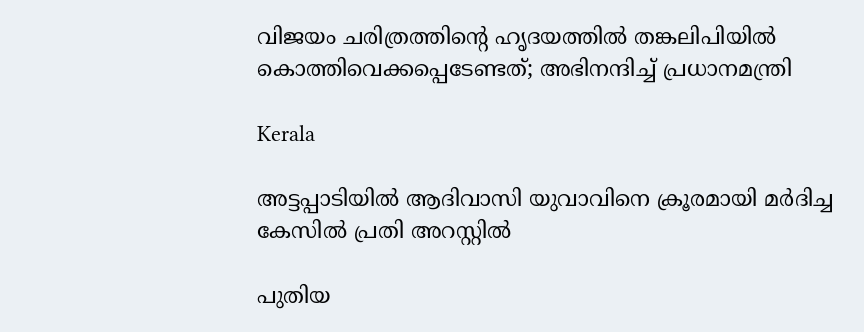വിജയം ചരിത്രത്തിന്റെ ഹൃദയത്തിൽ തങ്കലിപിയിൽ കൊത്തിവെക്കപ്പെടേണ്ടത്; അഭിനന്ദിച്ച് പ്രധാനമന്ത്രി

Kerala

അട്ടപ്പാടിയില്‍ ആദിവാസി യുവാവിനെ ക്രൂരമായി മര്‍ദിച്ച കേസില്‍ പ്രതി അറസ്റ്റില്‍

പുതിയ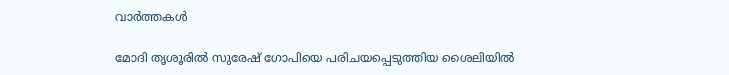വാര്‍ത്തകള്‍

മോദി തൃശൂരില്‍ സുരേഷ് ഗോപിയെ പരിചയപ്പെടുത്തിയ ശൈലിയില്‍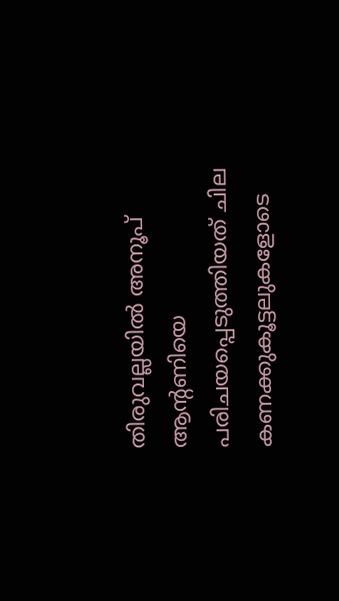തിരുവല്ലയില്‍ അനൂപ് ആന്‍റണിയെ പരിചയപ്പെടുത്തിയത് ചില കണക്കുകൂട്ടലുകളോടെ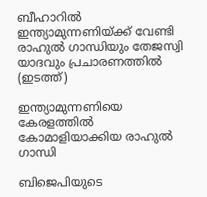ബീഹാറില്‍ ഇന്ത്യാമുന്നണിയ്ക്ക് വേണ്ടി രാഹുല്‍ ഗാന്ധിയും തേജസ്വി യാദവും പ്രചാരണത്തില്‍ (ഇടത്ത്)

ഇന്ത്യാമുന്നണിയെ കേരളത്തില്‍ കോമാളിയാക്കിയ രാഹുല്‍ ഗാന്ധി

ബിജെപിയുടെ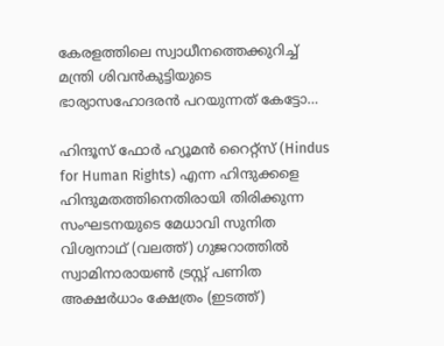കേരളത്തിലെ സ്വാധീനത്തെക്കുറിച്ച് മന്ത്രി ശിവന്‍കുട്ടിയുടെ ഭാര്യാസഹോദരന്‍ പറയുന്നത് കേട്ടോ…

ഹിന്ദൂസ് ഫോര്‍ ഹ്യൂമന്‍ റൈറ്റ്സ് (Hindus for Human Rights) എന്ന ഹിന്ദുക്കളെ ഹിന്ദുമതത്തിനെതിരായി തിരിക്കുന്ന സംഘടനയുടെ മേധാവി സുനിത വിശ്വനാഥ് (വലത്ത്) ഗുജറാത്തില്‍ സ്വാമിനാരായണ്‍ ട്രസ്റ്റ് പണിത അക്ഷര്‍ധാം ക്ഷേത്രം (ഇടത്ത്)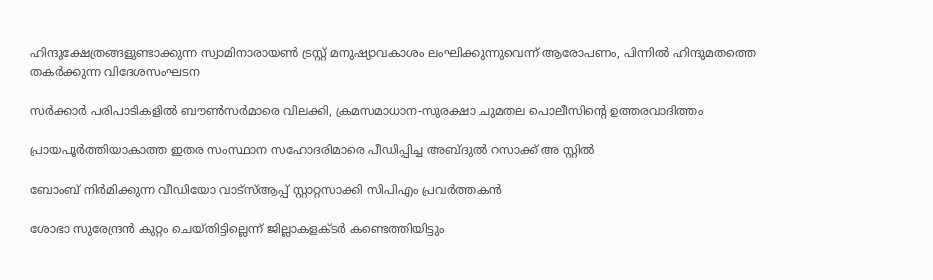ഹിന്ദുക്ഷേത്രങ്ങളുണ്ടാക്കുന്ന സ്വാമിനാരായണ്‍ ട്രസ്റ്റ് മനുഷ്യാവകാശം ലംഘിക്കുന്നുവെന്ന് ആരോപണം, പിന്നില്‍ ഹിന്ദുമതത്തെ തകര്‍ക്കുന്ന വിദേശസംഘടന

സര്‍ക്കാര്‍ പരിപാടികളില്‍ ബൗണ്‍സര്‍മാരെ വിലക്കി, ക്രമസമാധാന-സുരക്ഷാ ചുമതല പൊലീസിന്റെ ഉത്തരവാദിത്തം

പ്രായപൂര്‍ത്തിയാകാത്ത ഇതര സംസ്ഥാന സഹോദരിമാരെ പീഡിപ്പിച്ച അബ്ദുല്‍ റസാക്ക് അ സ്റ്റില്‍

ബോംബ് നിര്‍മിക്കുന്ന വീഡിയോ വാട്‌സ്ആപ്പ് സ്റ്റാറ്റസാക്കി സിപിഎം പ്രവര്‍ത്തകന്‍

ശോഭാ സുരേന്ദ്രന്‍ കുറ്റം ചെയ്തിട്ടില്ലെന്ന് ജില്ലാകളക്ടര്‍ കണ്ടെത്തിയിട്ടും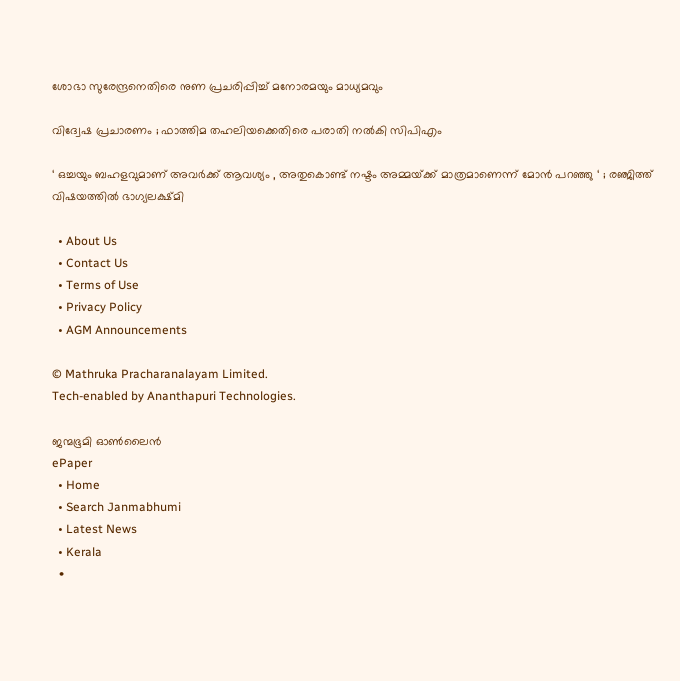ശോഭാ സുരേന്ദ്രനെതിരെ നുണ പ്രചരിപ്പിച്ച് മനോരമയും മാധ്യമവും

വിദ്വേഷ പ്രചാരണം ; ഫാത്തിമ തഹലിയക്കെതിരെ പരാതി നല്‍കി സിപിഎം

‘ ഒച്ചയും ബഹളവുമാണ് അവർക്ക് ആവശ്യം , അതുകൊണ്ട് നഷ്ടം അമ്മയ്‌ക്ക് മാത്രമാണെന്ന് മോൻ പറഞ്ഞു ‘ ; രഞ്ജിത്ത് വിഷയത്തിൽ ഭാഗ്യലക്ഷ്മി

  • About Us
  • Contact Us
  • Terms of Use
  • Privacy Policy
  • AGM Announcements

© Mathruka Pracharanalayam Limited.
Tech-enabled by Ananthapuri Technologies.

ജന്മഭൂമി ഓണ്‍ലൈന്‍
ePaper
  • Home
  • Search Janmabhumi
  • Latest News
  • Kerala
  •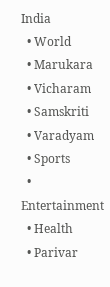India
  • World
  • Marukara
  • Vicharam
  • Samskriti
  • Varadyam
  • Sports
  • Entertainment
  • Health
  • Parivar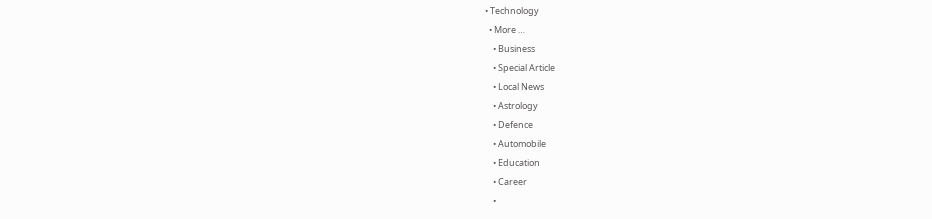• Technology
  • More …
    • Business
    • Special Article
    • Local News
    • Astrology
    • Defence
    • Automobile
    • Education
    • Career
    •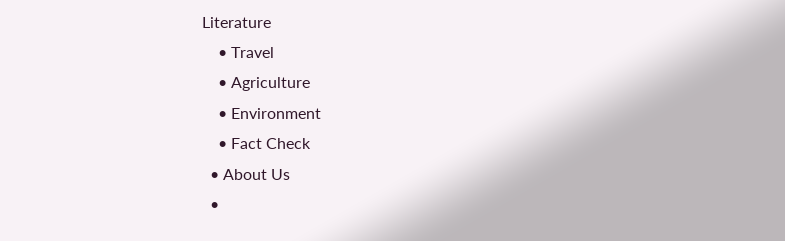Literature
    • Travel
    • Agriculture
    • Environment
    • Fact Check
  • About Us
  •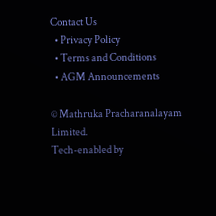Contact Us
  • Privacy Policy
  • Terms and Conditions
  • AGM Announcements

© Mathruka Pracharanalayam Limited.
Tech-enabled by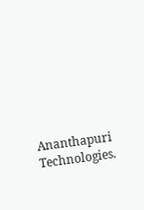Ananthapuri Technologies.